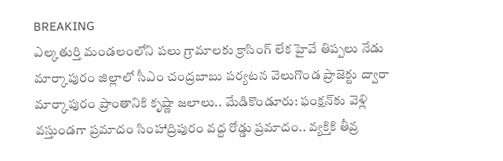BREAKING
ఎల్కతుర్తి మండలంలోని పలు గ్రామాలకు క్రాసింగ్ లేక హైవే తిప్పలు నేడు మార్కాపురం జిల్లాలో సీఎం చంద్రబాబు పర్యటన వెలుగొండ ప్రాజెక్టు ద్వారా మార్కాపురం ప్రాంతానికి కృష్ణా జలాలు.. మేడికొండూరు: ఫంక్షన్‌కు వెళ్లి వస్తుండగా ప్రమాదం సింహాద్రిపురం వద్ద రోడ్డు ప్రమాదం.. వ్యక్తికి తీవ్ర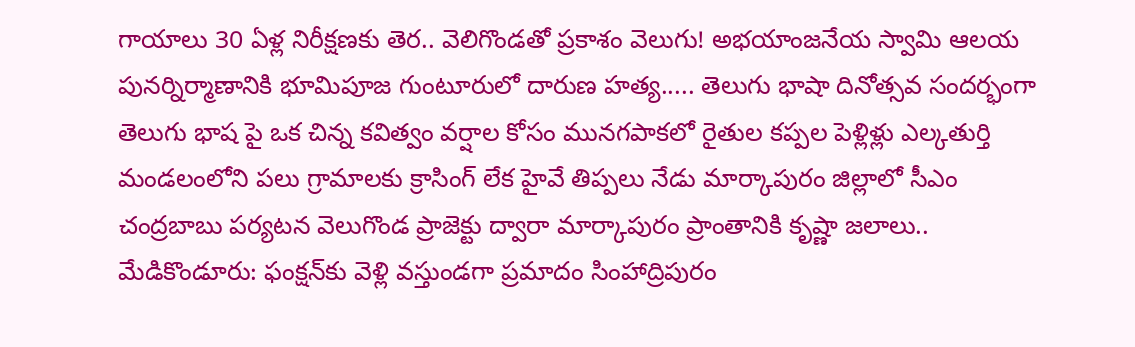గాయాలు 30 ఏళ్ల నిరీక్షణకు తెర.. వెలిగొండతో ప్రకాశం వెలుగు! అభయాంజనేయ స్వామి ఆలయ పునర్నిర్మాణానికి భూమిపూజ గుంటూరులో దారుణ హత్య..... తెలుగు భాషా దినోత్సవ సందర్భంగా తెలుగు భాష పై ఒక చిన్న కవిత్వం వర్షాల కోసం మునగపాకలో రైతుల కప్పల పెళ్లిళ్లు ఎల్కతుర్తి మండలంలోని పలు గ్రామాలకు క్రాసింగ్ లేక హైవే తిప్పలు నేడు మార్కాపురం జిల్లాలో సీఎం చంద్రబాబు పర్యటన వెలుగొండ ప్రాజెక్టు ద్వారా మార్కాపురం ప్రాంతానికి కృష్ణా జలాలు.. మేడికొండూరు: ఫంక్షన్‌కు వెళ్లి వస్తుండగా ప్రమాదం సింహాద్రిపురం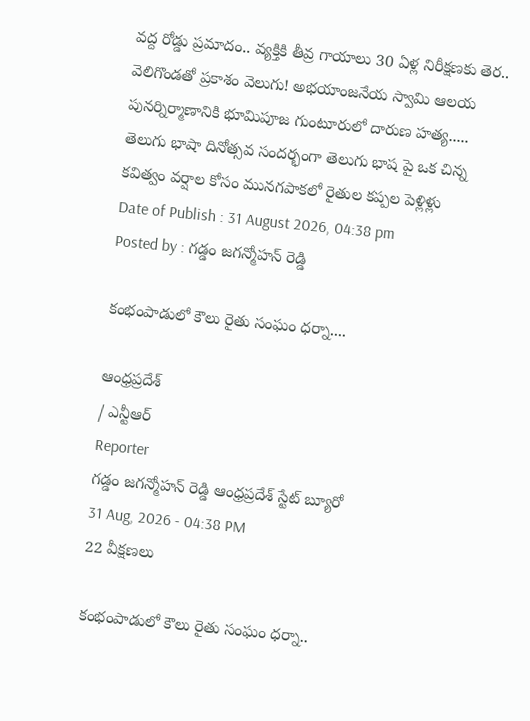వద్ద రోడ్డు ప్రమాదం.. వ్యక్తికి తీవ్ర గాయాలు 30 ఏళ్ల నిరీక్షణకు తెర.. వెలిగొండతో ప్రకాశం వెలుగు! అభయాంజనేయ స్వామి ఆలయ పునర్నిర్మాణానికి భూమిపూజ గుంటూరులో దారుణ హత్య..... తెలుగు భాషా దినోత్సవ సందర్భంగా తెలుగు భాష పై ఒక చిన్న కవిత్వం వర్షాల కోసం మునగపాకలో రైతుల కప్పల పెళ్లిళ్లు
Date of Publish : 31 August 2026, 04:38 pm
Posted by : గడ్డం జగన్మోహన్ రెడ్డి

కంభంపాడులో కౌలు రైతు సంఘం ధర్నా....

ఆంధ్రప్రదేశ్
/ ఎన్టీఆర్
Reporter
గడ్డం జగన్మోహన్ రెడ్డి ఆంధ్రప్రదేశ్ స్టేట్ బ్యూరో
31 Aug, 2026 - 04:38 PM
22 వీక్షణలు

కంభంపాడులో కౌలు రైతు సంఘం ధర్నా..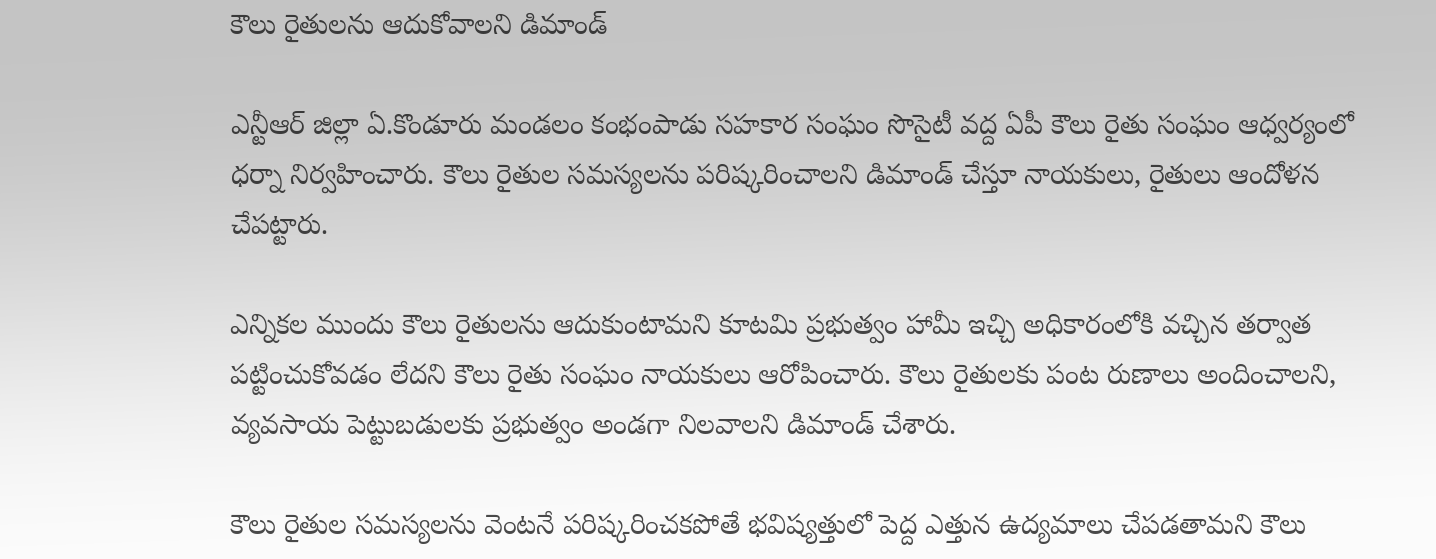కౌలు రైతులను ఆదుకోవాలని డిమాండ్

ఎన్టీఆర్ జిల్లా ఏ.కొండూరు మండలం కంభంపాడు సహకార సంఘం సొసైటీ వద్ద ఏపీ కౌలు రైతు సంఘం ఆధ్వర్యంలో ధర్నా నిర్వహించారు. కౌలు రైతుల సమస్యలను పరిష్కరించాలని డిమాండ్ చేస్తూ నాయకులు, రైతులు ఆందోళన చేపట్టారు.

ఎన్నికల ముందు కౌలు రైతులను ఆదుకుంటామని కూటమి ప్రభుత్వం హామీ ఇచ్చి అధికారంలోకి వచ్చిన తర్వాత పట్టించుకోవడం లేదని కౌలు రైతు సంఘం నాయకులు ఆరోపించారు. కౌలు రైతులకు పంట రుణాలు అందించాలని, వ్యవసాయ పెట్టుబడులకు ప్రభుత్వం అండగా నిలవాలని డిమాండ్ చేశారు.

కౌలు రైతుల సమస్యలను వెంటనే పరిష్కరించకపోతే భవిష్యత్తులో పెద్ద ఎత్తున ఉద్యమాలు చేపడతామని కౌలు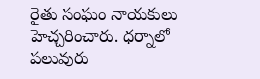రైతు సంఘం నాయకులు హెచ్చరించారు. ధర్నాలో పలువురు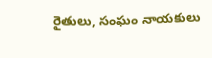రైతులు, సంఘం నాయకులు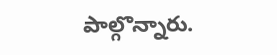పాల్గొన్నారు.